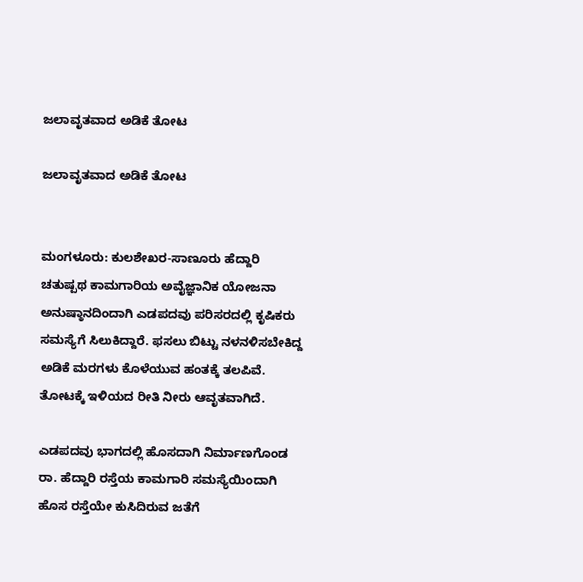ಜಲಾವೃತವಾದ ಅಡಿಕೆ ತೋಟ

ಜಲಾವೃತವಾದ ಅಡಿಕೆ ತೋಟ


ಮಂಗಳೂರು: ಕುಲಶೇಖರ-ಸಾಣೂರು ಹೆದ್ದಾರಿ ಚತುಷ್ಪಥ ಕಾಮಗಾರಿಯ ಅವೈಜ್ಞಾನಿಕ ಯೋಜನಾ ಅನುಷ್ಠಾನದಿಂದಾಗಿ ಎಡಪದವು ಪರಿಸರದಲ್ಲಿ ಕೃಷಿಕರು ಸಮಸ್ಯೆಗೆ ಸಿಲುಕಿದ್ದಾರೆ. ಫಸಲು ಬಿಟ್ಟು ನಳನಳಿಸಬೇಕಿದ್ದ ಅಡಿಕೆ ಮರಗಳು ಕೊಳೆಯುವ ಹಂತಕ್ಕೆ ತಲಪಿವೆ. ತೋಟಕ್ಕೆ ಇಳಿಯದ ರೀತಿ ನೀರು ಆವೃತವಾಗಿದೆ.

ಎಡಪದವು ಭಾಗದಲ್ಲಿ ಹೊಸದಾಗಿ ನಿರ್ಮಾಣಗೊಂಡ ರಾ. ಹೆದ್ದಾರಿ ರಸ್ತೆಯ ಕಾಮಗಾರಿ ಸಮಸ್ಯೆಯಿಂದಾಗಿ ಹೊಸ ರಸ್ತೆಯೇ ಕುಸಿದಿರುವ ಜತೆಗೆ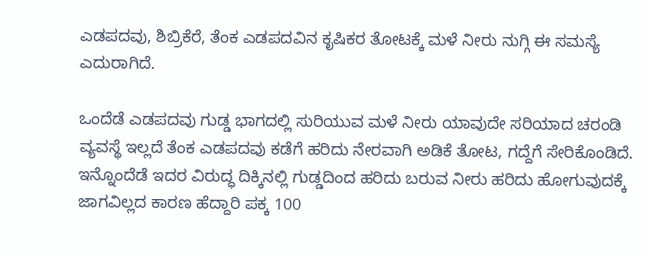ಎಡಪದವು, ಶಿಬ್ರಿಕೆರೆ, ತೆಂಕ ಎಡಪದವಿನ ಕೃಷಿಕರ ತೋಟಕ್ಕೆ ಮಳೆ ನೀರು ನುಗ್ಗಿ ಈ ಸಮಸ್ಯೆ ಎದುರಾಗಿದೆ.

ಒಂದೆಡೆ ಎಡಪದವು ಗುಡ್ಡ ಭಾಗದಲ್ಲಿ ಸುರಿಯುವ ಮಳೆ ನೀರು ಯಾವುದೇ ಸರಿಯಾದ ಚರಂಡಿ ವ್ಯವಸ್ಥೆ ಇಲ್ಲದೆ ತೆಂಕ ಎಡಪದವು ಕಡೆಗೆ ಹರಿದು ನೇರವಾಗಿ ಅಡಿಕೆ ತೋಟ, ಗದ್ದೆಗೆ ಸೇರಿಕೊಂಡಿದೆ. ಇನ್ನೊಂದೆಡೆ ಇದರ ವಿರುದ್ಧ ದಿಕ್ಕಿನಲ್ಲಿ ಗುಡ್ಡದಿಂದ ಹರಿದು ಬರುವ ನೀರು ಹರಿದು ಹೋಗುವುದಕ್ಕೆ ಜಾಗವಿಲ್ಲದ ಕಾರಣ ಹೆದ್ದಾರಿ ಪಕ್ಕ 100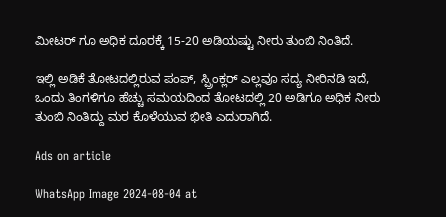ಮೀಟರ್ ಗೂ ಅಧಿಕ ದೂರಕ್ಕೆ 15-20 ಅಡಿಯಷ್ಟು ನೀರು ತುಂಬಿ ನಿಂತಿದೆ.

ಇಲ್ಲಿ ಅಡಿಕೆ ತೋಟದಲ್ಲಿರುವ ಪಂಪ್, ಸ್ಪ್ರಿಂಕ್ಲರ್ ಎಲ್ಲವೂ ಸದ್ಯ ನೀರಿನಡಿ ಇದೆ, ಒಂದು ತಿಂಗಳಿಗೂ ಹೆಚ್ಚು ಸಮಯದಿಂದ ತೋಟದಲ್ಲಿ 20 ಅಡಿಗೂ ಅಧಿಕ ನೀರು ತುಂಬಿ ನಿಂತಿದ್ದು ಮರ ಕೊಳೆಯುವ ಭೀತಿ ಎದುರಾಗಿದೆ.

Ads on article

WhatsApp Image 2024-08-04 at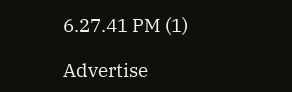6.27.41 PM (1)

Advertise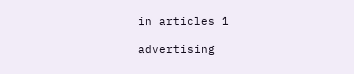in articles 1

advertising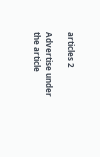articles 2

Advertise under the article